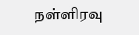நள்ளிரவு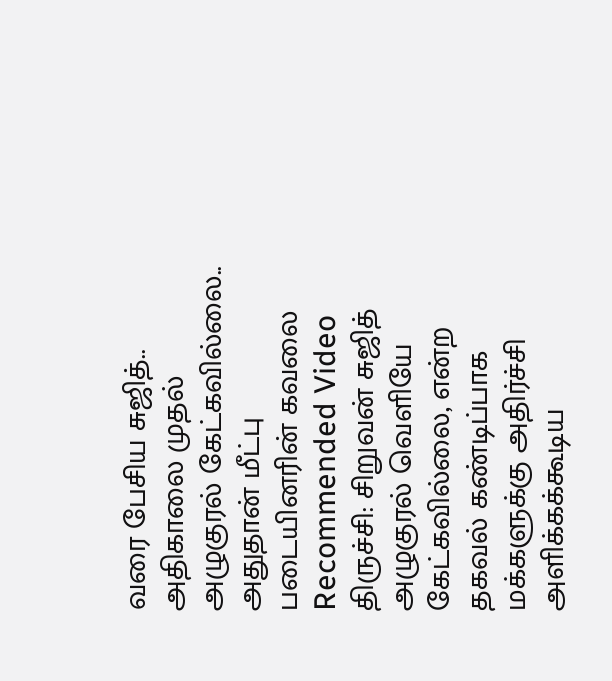வரை பேசிய சுஜித்.. அதிகாலை முதல் அழுகுரல் கேட்கவில்லை.. அதுதான் மீட்பு படையினரின் கவலை
Recommended Video
திருச்சி: சிறுவன் சுஜித் அழுகுரல் வெளியே கேட்கவில்லை, என்ற தகவல் கண்டிப்பாக மக்களுக்கு அதிர்ச்சி அளிக்கக்கூடிய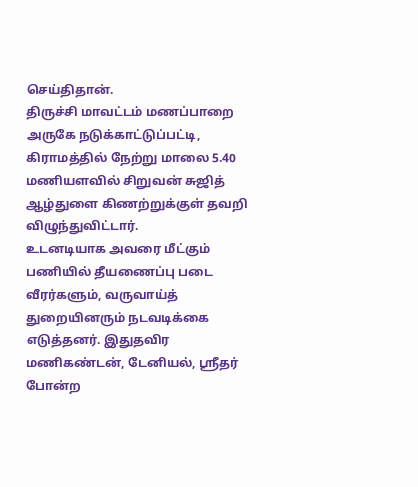செய்திதான்.
திருச்சி மாவட்டம் மணப்பாறை அருகே நடுக்காட்டுப்பட்டி, கிராமத்தில் நேற்று மாலை 5.40 மணியளவில் சிறுவன் சுஜித் ஆழ்துளை கிணற்றுக்குள் தவறி விழுந்துவிட்டார்.
உடனடியாக அவரை மீட்கும் பணியில் தீயணைப்பு படை வீரர்களும், வருவாய்த் துறையினரும் நடவடிக்கை எடுத்தனர். இதுதவிர மணிகண்டன், டேனியல், ஸ்ரீதர் போன்ற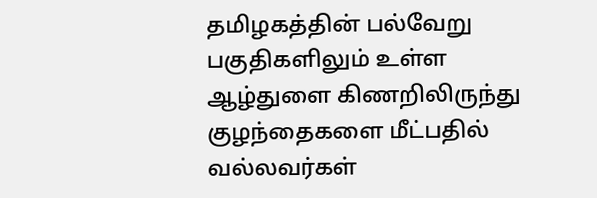தமிழகத்தின் பல்வேறு பகுதிகளிலும் உள்ள ஆழ்துளை கிணறிலிருந்து குழந்தைகளை மீட்பதில் வல்லவர்கள்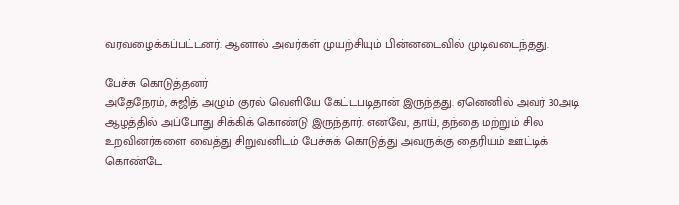வரவழைக்கப்பட்டனர். ஆனால் அவர்கள் முயற்சியும் பின்னடைவில் முடிவடைந்தது.

பேச்சு கொடுத்தனர்
அதேநேரம், சுஜித் அழும் குரல் வெளியே கேட்டபடிதான் இருந்தது. ஏனெனில் அவர் 30அடி ஆழத்தில் அப்போது சிக்கிக் கொண்டு இருந்தார். எனவே, தாய், தந்தை மற்றும் சில உறவினர்களை வைத்து சிறுவனிடம் பேச்சுக் கொடுத்து அவருக்கு தைரியம் ஊட்டிக் கொண்டே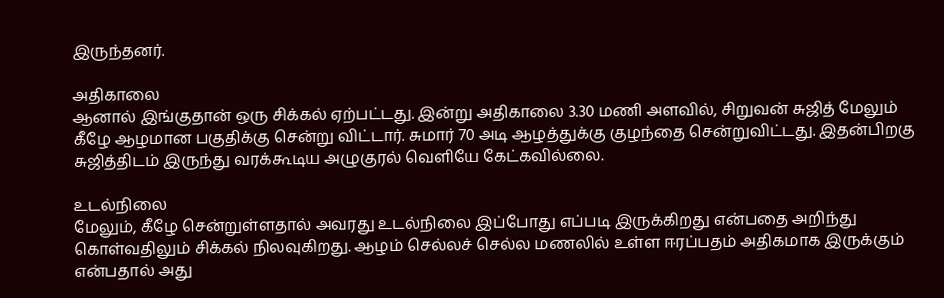இருந்தனர்.

அதிகாலை
ஆனால் இங்குதான் ஒரு சிக்கல் ஏற்பட்டது. இன்று அதிகாலை 3.30 மணி அளவில், சிறுவன் சுஜித் மேலும் கீழே ஆழமான பகுதிக்கு சென்று விட்டார். சுமார் 70 அடி ஆழத்துக்கு குழந்தை சென்றுவிட்டது. இதன்பிறகு சுஜித்திடம் இருந்து வரக்கூடிய அழுகுரல் வெளியே கேட்கவில்லை.

உடல்நிலை
மேலும், கீழே சென்றுள்ளதால் அவரது உடல்நிலை இப்போது எப்படி இருக்கிறது என்பதை அறிந்து கொள்வதிலும் சிக்கல் நிலவுகிறது. ஆழம் செல்லச் செல்ல மணலில் உள்ள ஈரப்பதம் அதிகமாக இருக்கும் என்பதால் அது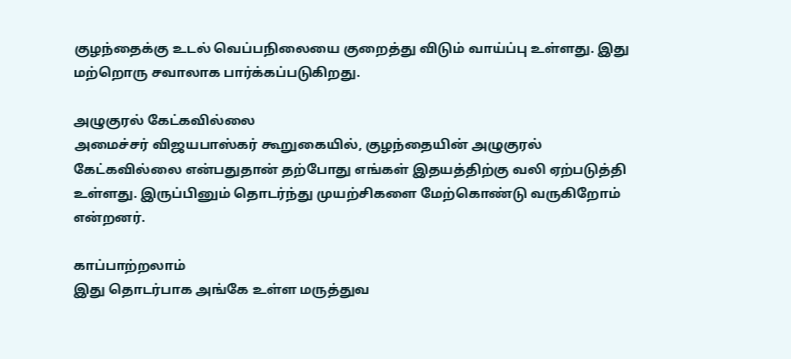குழந்தைக்கு உடல் வெப்பநிலையை குறைத்து விடும் வாய்ப்பு உள்ளது. இது மற்றொரு சவாலாக பார்க்கப்படுகிறது.

அழுகுரல் கேட்கவில்லை
அமைச்சர் விஜயபாஸ்கர் கூறுகையில், குழந்தையின் அழுகுரல் கேட்கவில்லை என்பதுதான் தற்போது எங்கள் இதயத்திற்கு வலி ஏற்படுத்தி உள்ளது. இருப்பினும் தொடர்ந்து முயற்சிகளை மேற்கொண்டு வருகிறோம் என்றனர்.

காப்பாற்றலாம்
இது தொடர்பாக அங்கே உள்ள மருத்துவ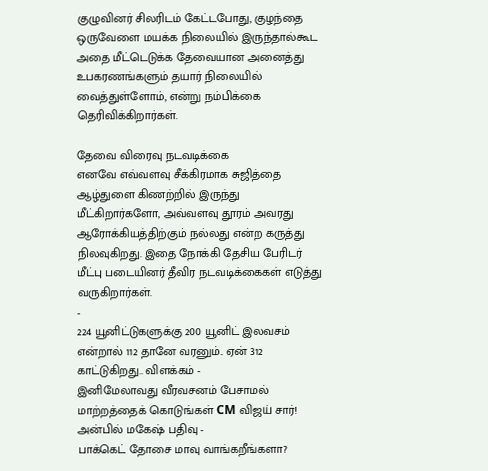குழுவினர் சிலரிடம் கேட்டபோது, குழந்தை ஒருவேளை மயக்க நிலையில் இருந்தால்கூட அதை மீட்டெடுக்க தேவையான அனைத்து உபகரணங்களும் தயார் நிலையில் வைத்துள்ளோம், என்று நம்பிக்கை தெரிவிக்கிறார்கள்.

தேவை விரைவு நடவடிக்கை
எனவே எவ்வளவு சீக்கிரமாக சுஜித்தை ஆழ்துளை கிணற்றில் இருந்து மீட்கிறார்களோ, அவ்வளவு தூரம் அவரது ஆரோக்கியத்திற்கும் நல்லது என்ற கருத்து நிலவுகிறது. இதை நோக்கி தேசிய பேரிடர் மீட்பு படையினர் தீவிர நடவடிக்கைகள் எடுத்து வருகிறார்கள்.
-
224 யூனிட்டுகளுக்கு 200 யூனிட் இலவசம் என்றால் 112 தானே வரனும்.. ஏன் 312 காட்டுகிறது.. விளக்கம் -
இனிமேலாவது வீரவசனம் பேசாமல் மாற்றத்தைக் கொடுங்கள் CM விஜய் சார்! அன்பில் மகேஷ் பதிவு -
பாக்கெட் தோசை மாவு வாங்கறீங்களா?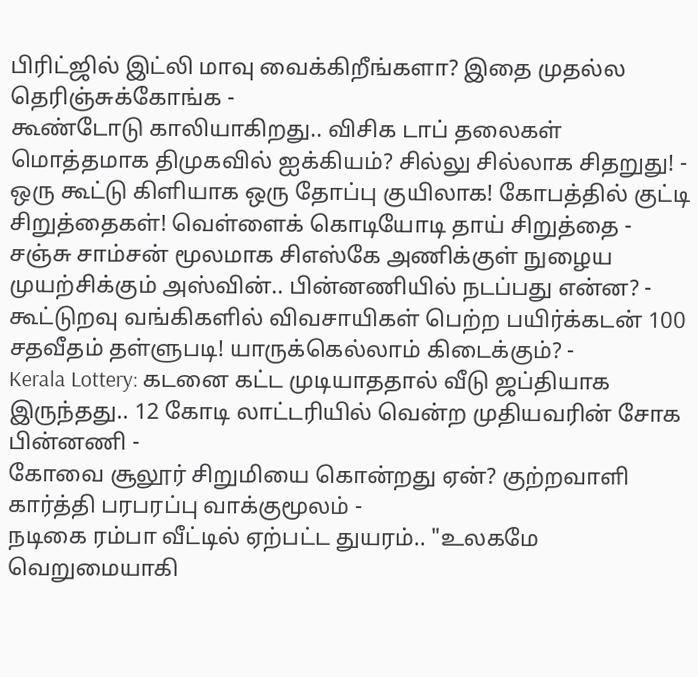பிரிட்ஜில் இட்லி மாவு வைக்கிறீங்களா? இதை முதல்ல தெரிஞ்சுக்கோங்க -
கூண்டோடு காலியாகிறது.. விசிக டாப் தலைகள் மொத்தமாக திமுகவில் ஐக்கியம்? சில்லு சில்லாக சிதறுது! -
ஒரு கூட்டு கிளியாக ஒரு தோப்பு குயிலாக! கோபத்தில் குட்டி சிறுத்தைகள்! வெள்ளைக் கொடியோடி தாய் சிறுத்தை -
சஞ்சு சாம்சன் மூலமாக சிஎஸ்கே அணிக்குள் நுழைய முயற்சிக்கும் அஸ்வின்.. பின்னணியில் நடப்பது என்ன? -
கூட்டுறவு வங்கிகளில் விவசாயிகள் பெற்ற பயிர்க்கடன் 100 சதவீதம் தள்ளுபடி! யாருக்கெல்லாம் கிடைக்கும்? -
Kerala Lottery: கடனை கட்ட முடியாததால் வீடு ஜப்தியாக இருந்தது.. 12 கோடி லாட்டரியில் வென்ற முதியவரின் சோக பின்னணி -
கோவை சூலூர் சிறுமியை கொன்றது ஏன்? குற்றவாளி கார்த்தி பரபரப்பு வாக்குமூலம் -
நடிகை ரம்பா வீட்டில் ஏற்பட்ட துயரம்.. "உலகமே வெறுமையாகி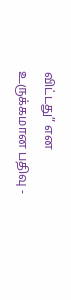விட்டது” என உருக்கமான பதிவு -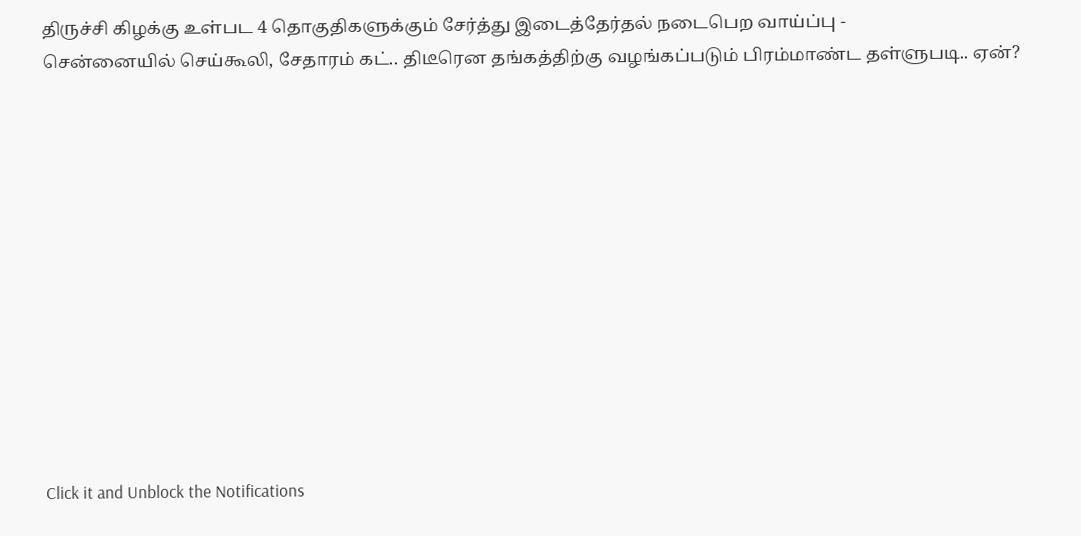திருச்சி கிழக்கு உள்பட 4 தொகுதிகளுக்கும் சேர்த்து இடைத்தேர்தல் நடைபெற வாய்ப்பு -
சென்னையில் செய்கூலி, சேதாரம் கட்.. திடீரென தங்கத்திற்கு வழங்கப்படும் பிரம்மாண்ட தள்ளுபடி.. ஏன்?












Click it and Unblock the Notifications